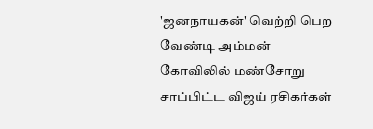'ஜனநாயகன்' வெற்றி பெற வேண்டி அம்மன் கோவிலில் மண்சோறு சாப்பிட்ட விஜய் ரசிகர்கள்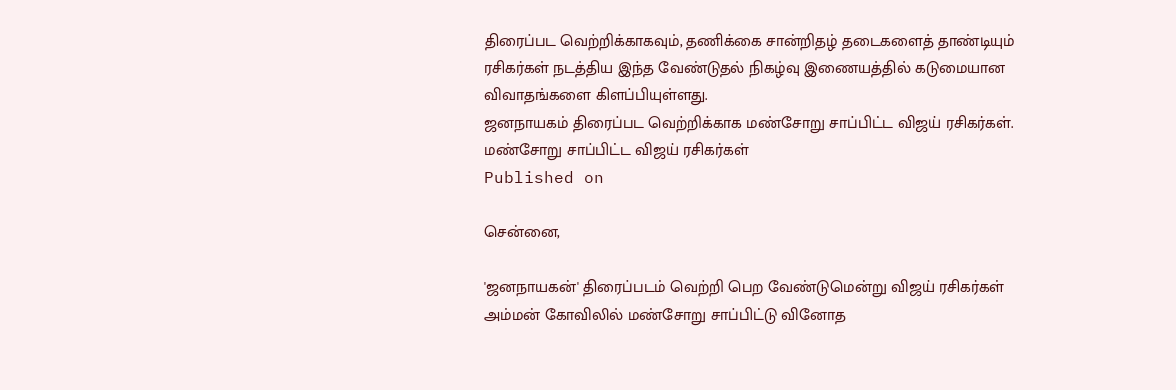திரைப்பட வெற்றிக்காகவும், தணிக்கை சான்றிதழ் தடைகளைத் தாண்டியும் ரசிகர்கள் நடத்திய இந்த வேண்டுதல் நிகழ்வு இணையத்தில் கடுமையான விவாதங்களை கிளப்பியுள்ளது.
ஜனநாயகம் திரைப்பட வெற்றிக்காக மண்சோறு சாப்பிட்ட விஜய் ரசிகர்கள்.
மண்சோறு சாப்பிட்ட விஜய் ரசிகர்கள்
Published on

சென்னை,

'ஜனநாயகன்' திரைப்படம் வெற்றி பெற வேண்டுமென்று விஜய் ரசிகர்கள் அம்மன் கோவிலில் மண்சோறு சாப்பிட்டு வினோத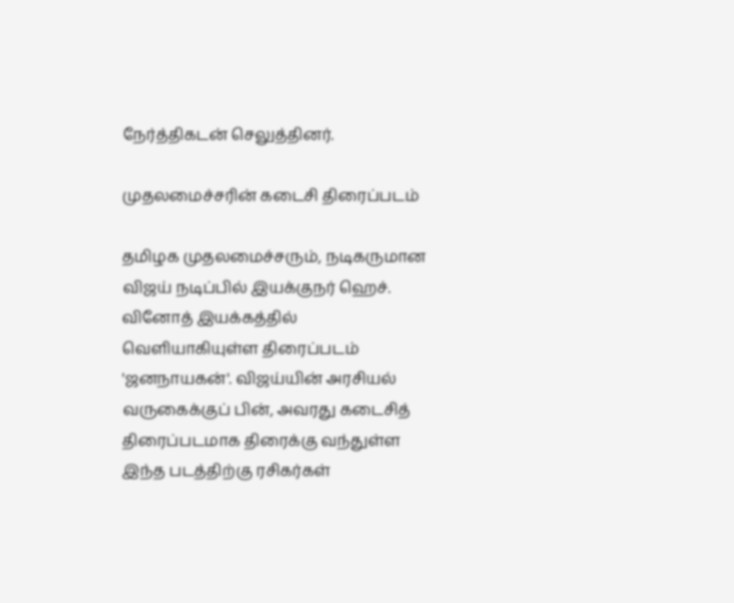நேர்த்திகடன் செலுத்தினர்.

முதலமைச்சரின் கடைசி திரைப்படம்

தமிழக முதலமைச்சரும், நடிகருமான விஜய் நடிப்பில் இயக்குநர் ஹெச். வினோத் இயக்கத்தில் வெளியாகியுள்ள திரைப்படம் 'ஜனநாயகன்'. விஜய்யின் அரசியல் வருகைக்குப் பின், அவரது கடைசித் திரைப்படமாக திரைக்கு வந்துள்ள இந்த படத்திற்கு ரசிகர்கள்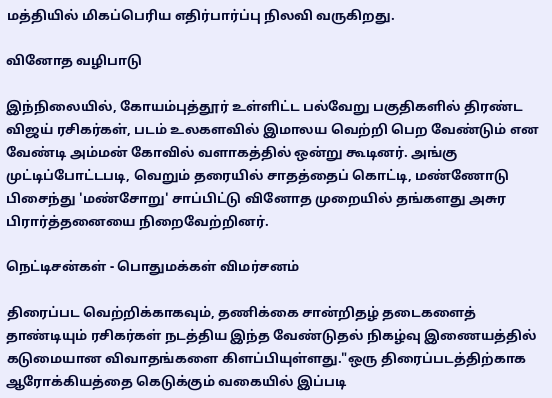மத்தியில் மிகப்பெரிய எதிர்பார்ப்பு நிலவி வருகிறது.

வினோத வழிபாடு

இந்நிலையில், கோயம்புத்தூர் உள்ளிட்ட பல்வேறு பகுதிகளில் திரண்ட விஜய் ரசிகர்கள், படம் உலகளவில் இமாலய வெற்றி பெற வேண்டும் என வேண்டி அம்மன் கோவில் வளாகத்தில் ஒன்று கூடினர். அங்கு முட்டிப்போட்டபடி, வெறும் தரையில் சாதத்தைப் கொட்டி, மண்ணோடு பிசைந்து 'மண்சோறு' சாப்பிட்டு வினோத முறையில் தங்களது அசுர பிரார்த்தனையை நிறைவேற்றினர்.

நெட்டிசன்கள் - பொதுமக்கள் விமர்சனம்

திரைப்பட வெற்றிக்காகவும், தணிக்கை சான்றிதழ் தடைகளைத் தாண்டியும் ரசிகர்கள் நடத்திய இந்த வேண்டுதல் நிகழ்வு இணையத்தில் கடுமையான விவாதங்களை கிளப்பியுள்ளது."ஒரு திரைப்படத்திற்காக ஆரோக்கியத்தை கெடுக்கும் வகையில் இப்படி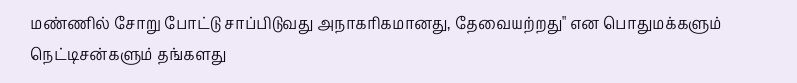மண்ணில் சோறு போட்டு சாப்பிடுவது அநாகரிகமானது, தேவையற்றது" என பொதுமக்களும் நெட்டிசன்களும் தங்களது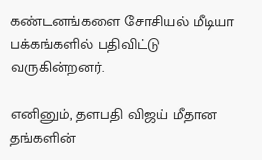கண்டனங்களை சோசியல் மீடியா பக்கங்களில் பதிவிட்டு வருகின்றனர்.

எனினும், தளபதி விஜய் மீதான தங்களின்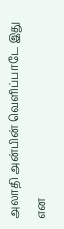அலாதி அன்பின் வெளிப்பாடே இது என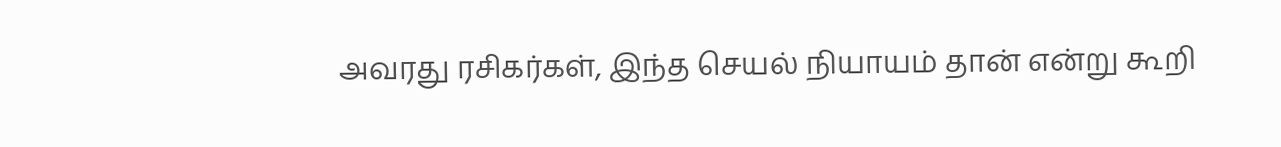அவரது ரசிகர்கள், இந்த செயல் நியாயம் தான் என்று கூறி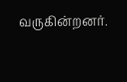வருகின்றனர்.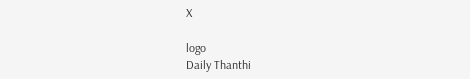X

logo
Daily Thanthi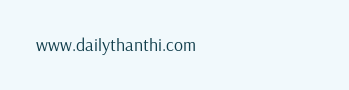www.dailythanthi.com